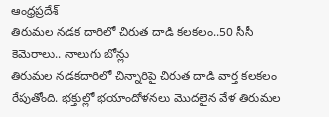ఆంధ్రప్రదేశ్
తిరుమల నడక దారిలో చిరుత దాడి కలకలం..50 సీసీ కెమెరాలు.. నాలుగు బోన్లు
తిరుమల నడకదారిలో చిన్నారిపై చిరుత దాడి వార్త కలకలం రేపుతోంది. భక్తుల్లో భయాందోళనలు మొదలైన వేళ తిరుమల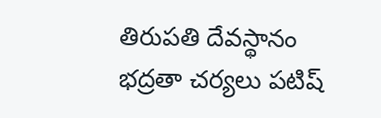తిరుపతి దేవస్థానం భద్రతా చర్యలు పటిష్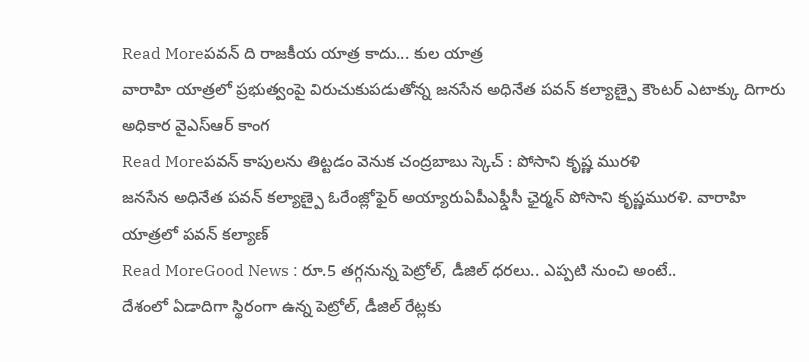Read Moreపవన్ ది రాజకీయ యాత్ర కాదు... కుల యాత్ర
వారాహి యాత్రలో ప్రభుత్వంపై విరుచుకుపడుతోన్న జనసేన అధినేత పవన్ కల్యాణ్పై కౌంటర్ ఎటాక్కు దిగారు అధికార వైఎస్ఆర్ కాంగ
Read Moreపవన్ కాపులను తిట్టడం వెనుక చంద్రబాబు స్కెచ్ : పోసాని కృష్ణ మురళి
జనసేన అధినేత పవన్ కల్యాణ్పై ఓరేంజ్లోఫైర్ అయ్యారుఏపీఎఫ్డీసీ ఛైర్మన్ పోసాని కృష్ణమురళి. వారాహి యాత్రలో పవన్ కల్యాణ్
Read MoreGood News : రూ.5 తగ్గనున్న పెట్రోల్, డీజిల్ ధరలు.. ఎప్పటి నుంచి అంటే..
దేశంలో ఏడాదిగా స్థిరంగా ఉన్న పెట్రోల్, డీజిల్ రేట్లకు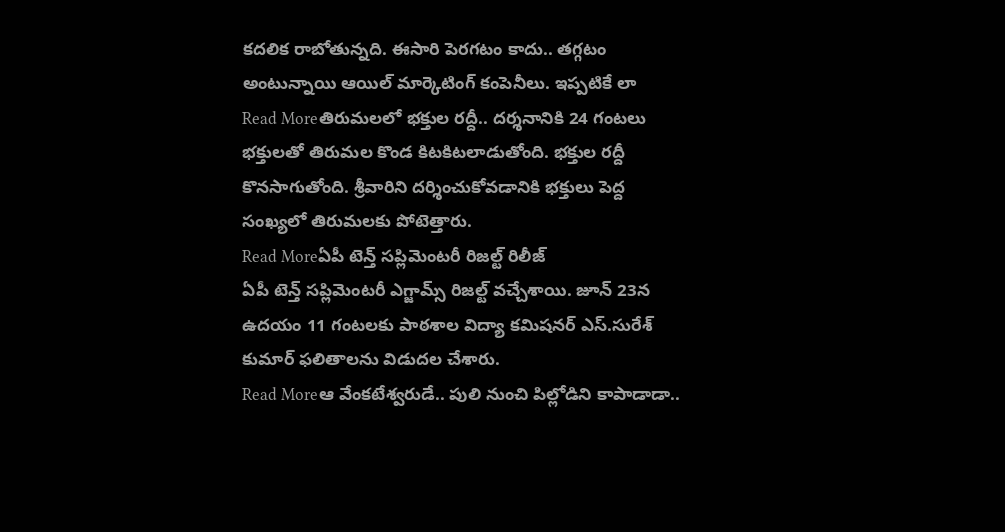కదలిక రాబోతున్నది. ఈసారి పెరగటం కాదు.. తగ్గటం అంటున్నాయి ఆయిల్ మార్కెటింగ్ కంపెనీలు. ఇప్పటికే లా
Read Moreతిరుమలలో భక్తుల రద్దీ.. దర్శనానికి 24 గంటలు
భక్తులతో తిరుమల కొండ కిటకిటలాడుతోంది. భక్తుల రద్దీ కొనసాగుతోంది. శ్రీవారిని దర్శించుకోవడానికి భక్తులు పెద్ద సంఖ్యలో తిరుమలకు పోటెత్తారు.
Read Moreఏపీ టెన్త్ సప్లిమెంటరీ రిజల్ట్ రిలీజ్
ఏపీ టెన్త్ సప్లిమెంటరీ ఎగ్జామ్స్ రిజల్ట్ వచ్చేశాయి. జూన్ 23న ఉదయం 11 గంటలకు పాఠశాల విద్యా కమిషనర్ ఎస్.సురేశ్ కుమార్ ఫలితాలను విడుదల చేశారు.
Read Moreఆ వేంకటేశ్వరుడే.. పులి నుంచి పిల్లోడిని కాపాడాడా..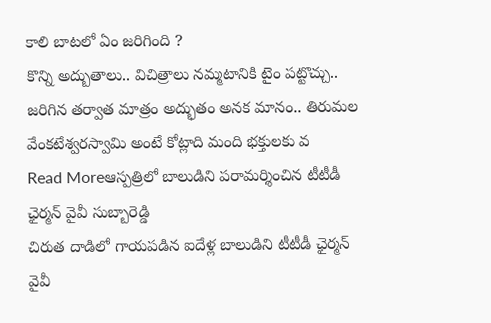కాలి బాటలో ఏం జరిగింది ?
కొన్ని అద్బుతాలు.. విచిత్రాలు నమ్మటానికి టైం పట్టొచ్చు.. జరిగిన తర్వాత మాత్రం అద్భుతం అనక మానం.. తిరుమల వేంకటేశ్వరస్వామి అంటే కోట్లాది మంది భక్తులకు వ
Read Moreఆస్పత్రిలో బాలుడిని పరామర్శించిన టీటీడీ ఛైర్మన్ వైవీ సుబ్బారెడ్డి
చిరుత దాడిలో గాయపడిన ఐదేళ్ల బాలుడిని టీటీడీ ఛైర్మన్ వైవీ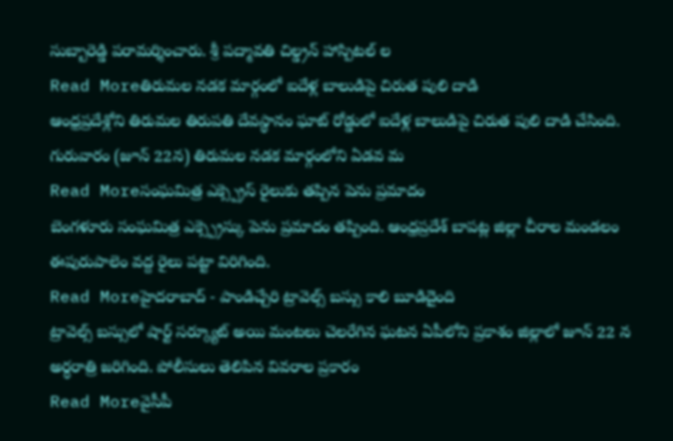సుబ్బారెడ్డి పరామర్శించారు. శ్రీ పద్మావతి చిల్డ్రన్ హాస్పిటల్ ల
Read Moreతిరుమల నడక మార్గంలో ఐదేళ్ల బాలుడిపై చిరుత పులి దాడి
ఆంధ్రప్రదేశ్లోని తిరుమల తిరుపతి దేవస్థానం ఘాట్ రోడ్డులో ఐదేళ్ల బాలుడిపై చిరుత పులి దాడి చేసింది. గురువారం (జూన్ 22న) తిరుమల నడక మార్గంలోని ఏడవ మ
Read Moreసంఘమిత్ర ఎక్స్ప్రెస్ రైలుకు తప్పిన పెను ప్రమాదం
బెంగళూరు సంఘమిత్ర ఎక్స్ప్రెస్కు పెను ప్రమాదం తప్పింది. ఆంధ్రప్రదేశ్ బాపట్ల జిల్లా చీరాల మండలం ఈపురుపాలెం వద్ద రైలు పట్టా విరిగింది.
Read Moreహైదరాబాద్ - పాండిచ్చేరి ట్రావెల్స్ బస్సు కాలి బూడిదైంది
ట్రావెల్స్ బస్సులో షార్ట్ సర్క్యూట్ అయి మంటలు చెలరేగిన ఘటన ఏపీలోని ప్రకాశం జిల్లాలో జూన్ 22 న అర్ధరాత్రి జరిగింది. పోలీసులు తెలిపిన వివరాల ప్రకారం
Read Moreవైసీపీ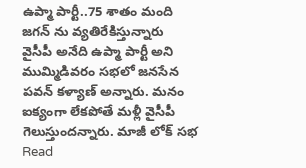ఉప్మా పార్టీ..75 శాతం మంది జగన్ ను వ్యతిరేకిస్తున్నారు
వైసీపీ అనేది ఉప్మా పార్టీ అని ముమ్మిడివరం సభలో జనసేన పవన్ కళ్యాణ్ అన్నారు. మనం ఐక్యంగా లేకపోతే మళ్లీ వైసీపీ గెలుస్తుందన్నారు. మాజీ లోక్ సభ
Read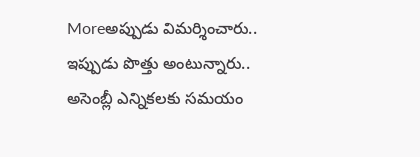Moreఅప్పుడు విమర్శించారు.. ఇప్పుడు పొత్తు అంటున్నారు..
అసెంబ్లీ ఎన్నికలకు సమయం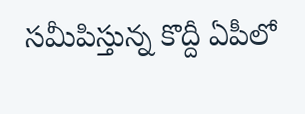సమీపిస్తున్న కొద్దీ ఏపీలో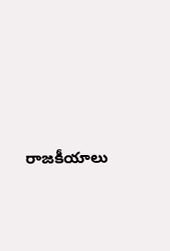రాజకీయాలు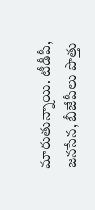మారుతున్నాయి. టీడీపీ, జనసేన, బీజేపీలు పొత్తు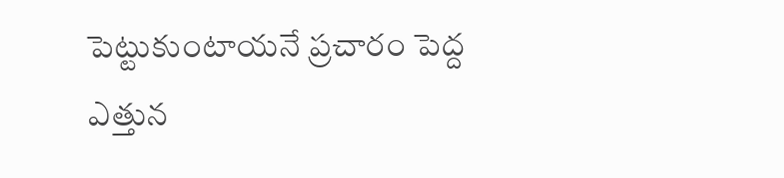పెట్టుకుంటాయనే ప్రచారం పెద్ద ఎత్తున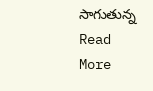సాగుతున్న
Read More